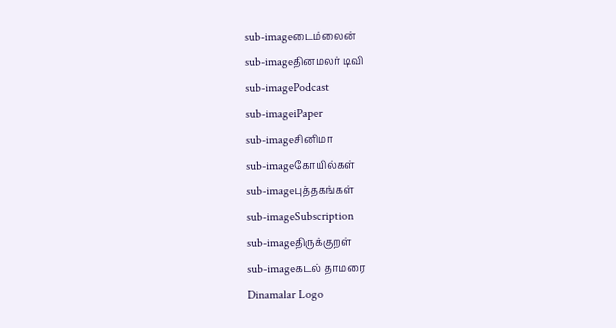sub-imageடைம்லைன்
sub-imageதினமலர் டிவி
sub-imagePodcast
sub-imageiPaper
sub-imageசினிமா
sub-imageகோயில்கள்
sub-imageபுத்தகங்கள்
sub-imageSubscription
sub-imageதிருக்குறள்
sub-imageகடல் தாமரை
Dinamalar Logo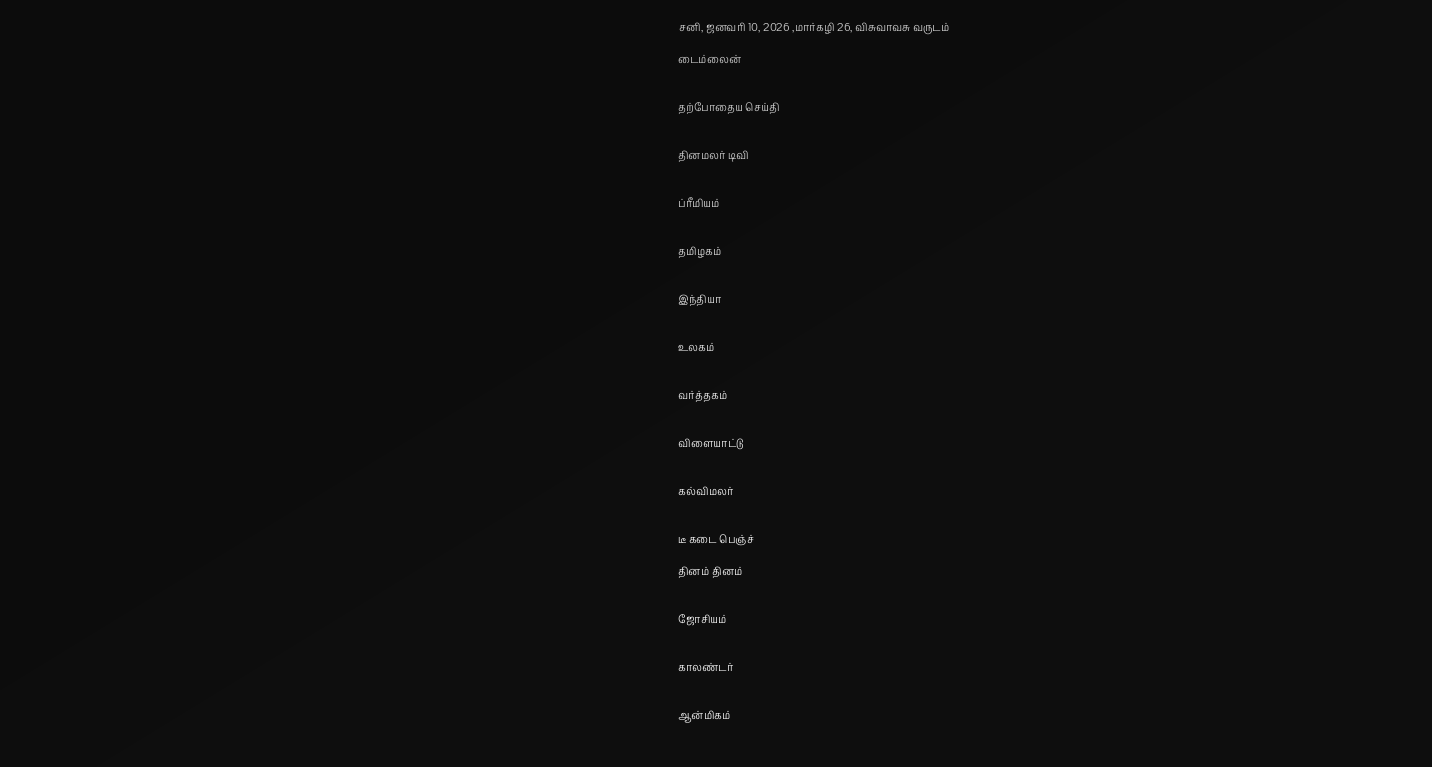சனி, ஜனவரி 10, 2026 ,மார்கழி 26, விசுவாவசு வருடம்

டைம்லைன்


தற்போதைய செய்தி


தினமலர் டிவி


ப்ரீமியம்


தமிழகம்


இந்தியா


உலகம்


வர்த்தகம்


விளையாட்டு


கல்விமலர்


டீ கடை பெஞ்ச்

தினம் தினம்


ஜோசியம்


காலண்டர்


ஆன்மிகம்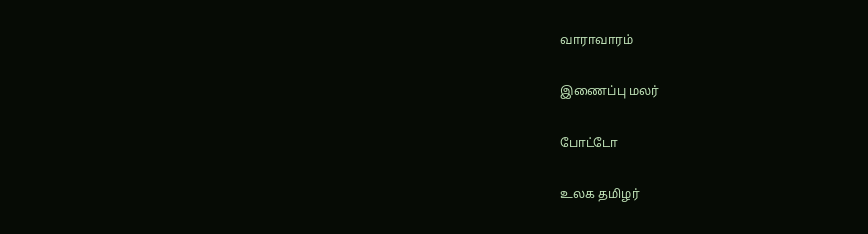வாராவாரம்


இணைப்பு மலர்


போட்டோ


உலக தமிழர்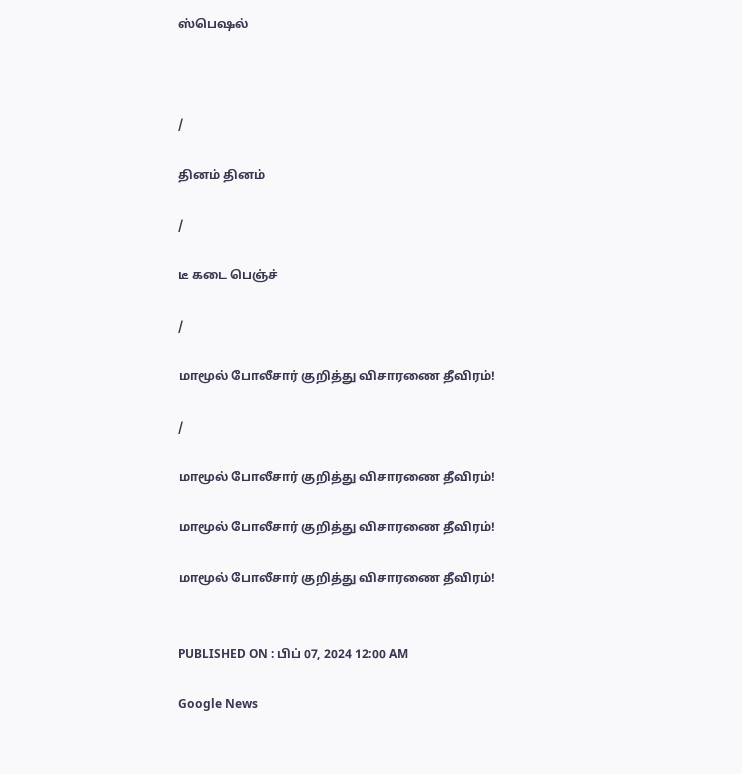ஸ்பெஷல்



/

தினம் தினம்

/

டீ கடை பெஞ்ச்

/

மாமூல் போலீசார் குறித்து விசாரணை தீவிரம்!

/

மாமூல் போலீசார் குறித்து விசாரணை தீவிரம்!

மாமூல் போலீசார் குறித்து விசாரணை தீவிரம்!

மாமூல் போலீசார் குறித்து விசாரணை தீவிரம்!


PUBLISHED ON : பிப் 07, 2024 12:00 AM

Google News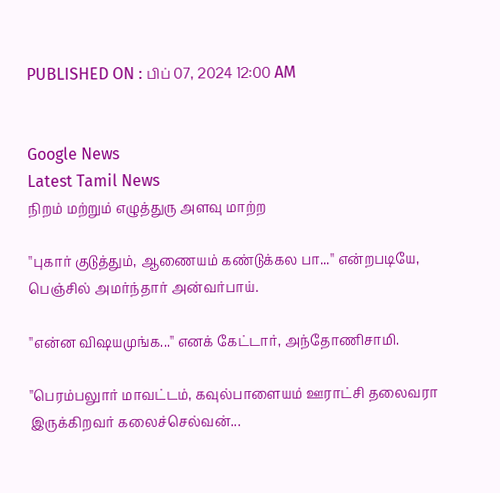PUBLISHED ON : பிப் 07, 2024 12:00 AM


Google News
Latest Tamil News
நிறம் மற்றும் எழுத்துரு அளவு மாற்ற

''புகார் குடுத்தும், ஆணையம் கண்டுக்கல பா...'' என்றபடியே, பெஞ்சில் அமர்ந்தார் அன்வர்பாய்.

''என்ன விஷயமுங்க...'' எனக் கேட்டார், அந்தோணிசாமி.

''பெரம்பலுார் மாவட்டம், கவுல்பாளையம் ஊராட்சி தலைவரா இருக்கிறவர் கலைச்செல்வன்...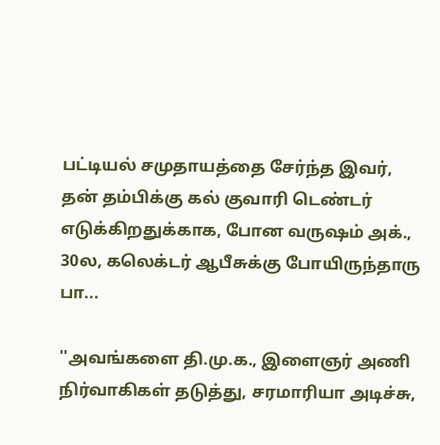பட்டியல் சமுதாயத்தை சேர்ந்த இவர், தன் தம்பிக்கு கல் குவாரி டெண்டர் எடுக்கிறதுக்காக, போன வருஷம் அக்., 30ல, கலெக்டர் ஆபீசுக்கு போயிருந்தாரு பா...

''அவங்களை தி.மு.க., இளைஞர் அணி நிர்வாகிகள் தடுத்து, சரமாரியா அடிச்சு,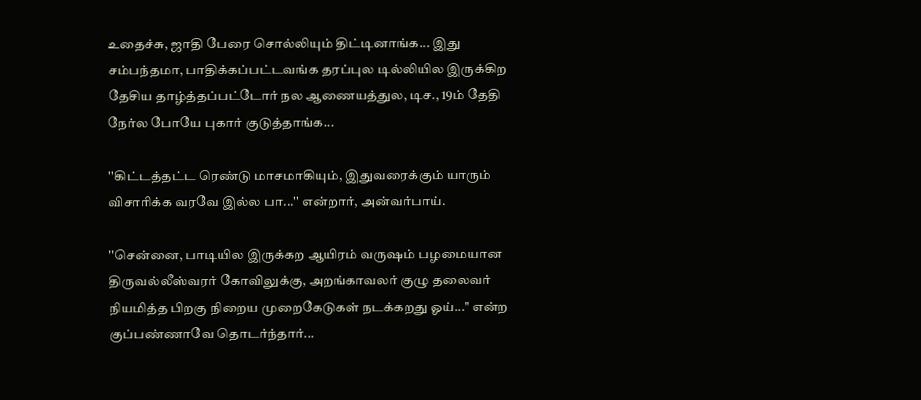உதைச்சு, ஜாதி பேரை சொல்லியும் திட்டினாங்க... இது சம்பந்தமா, பாதிக்கப்பட்டவங்க தரப்புல டில்லியில இருக்கிற தேசிய தாழ்த்தப்பட்டோர் நல ஆணையத்துல, டிச., 19ம் தேதி நேர்ல போயே புகார் குடுத்தாங்க...

''கிட்டத்தட்ட ரெண்டு மாசமாகியும், இதுவரைக்கும் யாரும் விசாரிக்க வரவே இல்ல பா...'' என்றார், அன்வர்பாய்.

''சென்னை, பாடியில இருக்கற ஆயிரம் வருஷம் பழமையான திருவல்லீஸ்வரர் கோவிலுக்கு, அறங்காவலர் குழு தலைவர் நியமித்த பிறகு நிறைய முறைகேடுகள் நடக்கறது ஓய்...'' என்ற குப்பண்ணாவே தொடர்ந்தார்...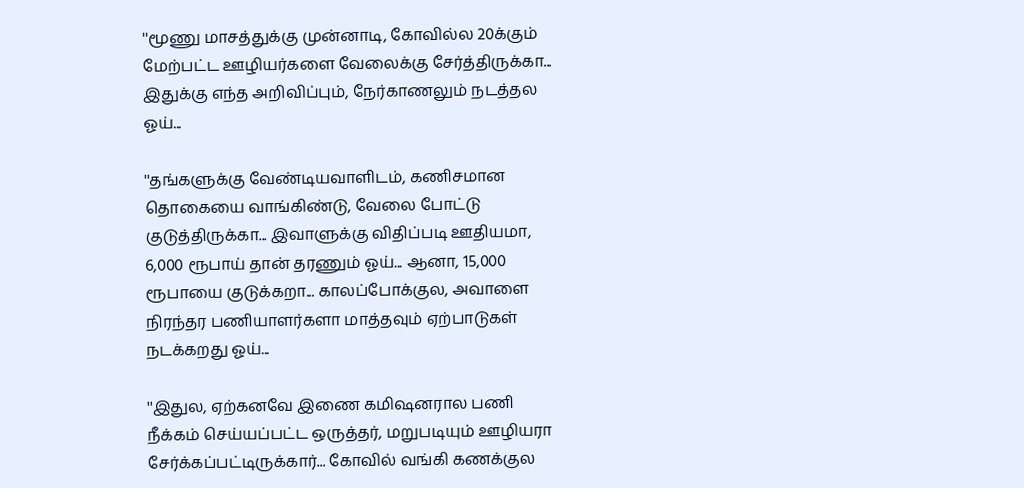''மூணு மாசத்துக்கு முன்னாடி, கோவில்ல 20க்கும் மேற்பட்ட ஊழியர்களை வேலைக்கு சேர்த்திருக்கா... இதுக்கு எந்த அறிவிப்பும், நேர்காணலும் நடத்தல ஓய்...

''தங்களுக்கு வேண்டியவாளிடம், கணிசமான தொகையை வாங்கிண்டு, வேலை போட்டு குடுத்திருக்கா... இவாளுக்கு விதிப்படி ஊதியமா, 6,000 ரூபாய் தான் தரணும் ஓய்... ஆனா, 15,000 ரூபாயை குடுக்கறா... காலப்போக்குல, அவாளை நிரந்தர பணியாளர்களா மாத்தவும் ஏற்பாடுகள் நடக்கறது ஓய்...

''இதுல, ஏற்கனவே இணை கமிஷனரால பணி நீக்கம் செய்யப்பட்ட ஒருத்தர், மறுபடியும் ஊழியரா சேர்க்கப்பட்டிருக்கார்... கோவில் வங்கி கணக்குல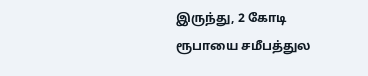இருந்து, 2 கோடி ரூபாயை சமீபத்துல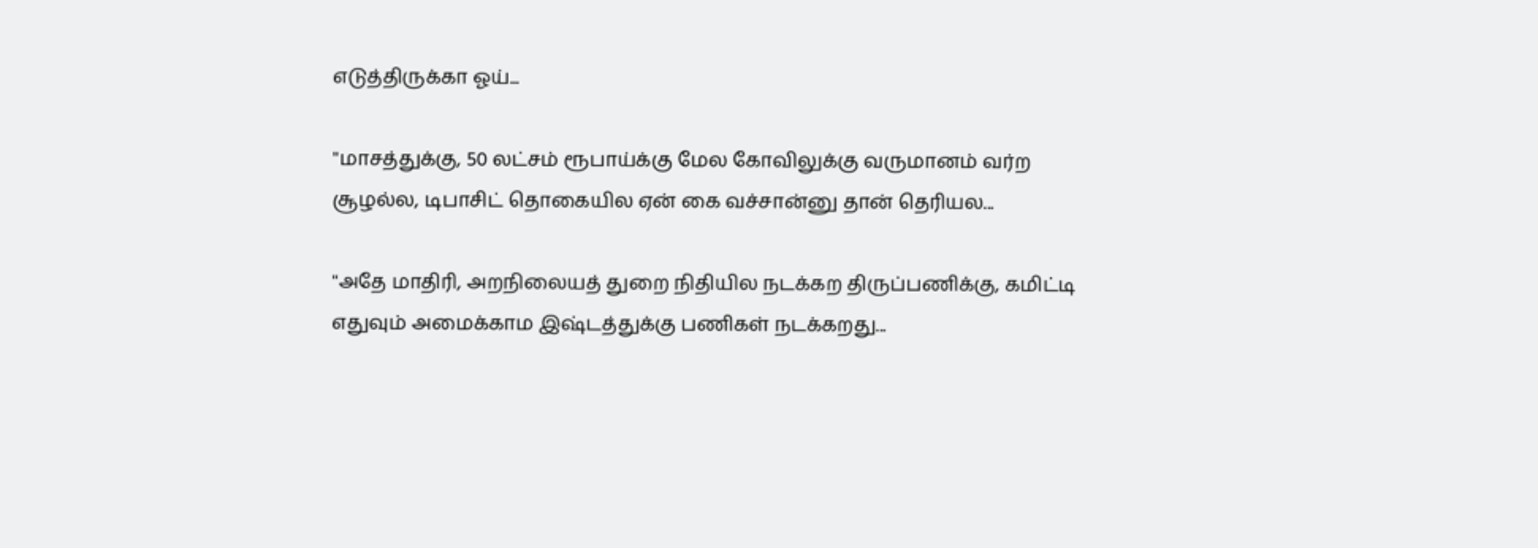எடுத்திருக்கா ஓய்...

''மாசத்துக்கு, 50 லட்சம் ரூபாய்க்கு மேல கோவிலுக்கு வருமானம் வர்ற சூழல்ல, டிபாசிட் தொகையில ஏன் கை வச்சான்னு தான் தெரியல...

''அதே மாதிரி, அறநிலையத் துறை நிதியில நடக்கற திருப்பணிக்கு, கமிட்டி எதுவும் அமைக்காம இஷ்டத்துக்கு பணிகள் நடக்கறது...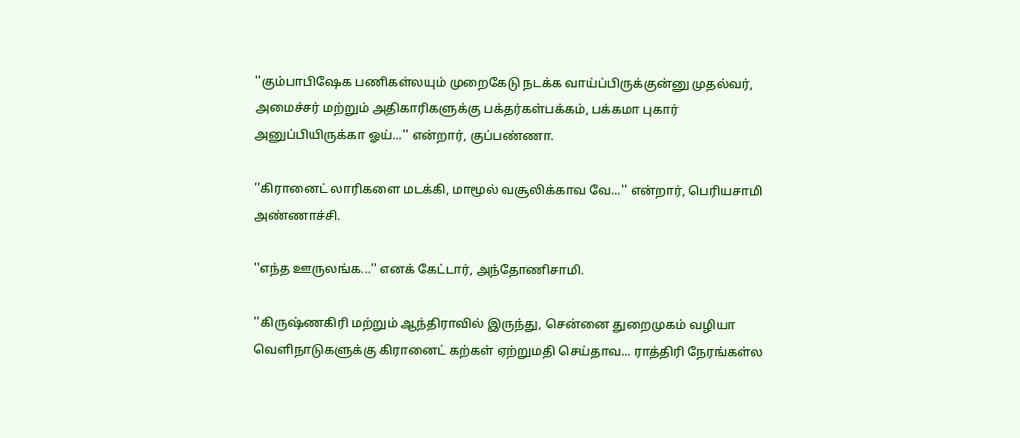''கும்பாபிஷேக பணிகள்லயும் முறைகேடு நடக்க வாய்ப்பிருக்குன்னு முதல்வர், அமைச்சர் மற்றும் அதிகாரிகளுக்கு பக்தர்கள்பக்கம், பக்கமா புகார் அனுப்பியிருக்கா ஓய்...'' என்றார், குப்பண்ணா.

''கிரானைட் லாரிகளை மடக்கி, மாமூல் வசூலிக்காவ வே...'' என்றார், பெரியசாமி அண்ணாச்சி.

''எந்த ஊருலங்க...'' எனக் கேட்டார், அந்தோணிசாமி.

''கிருஷ்ணகிரி மற்றும் ஆந்திராவில் இருந்து, சென்னை துறைமுகம் வழியா வெளிநாடுகளுக்கு கிரானைட் கற்கள் ஏற்றுமதி செய்தாவ... ராத்திரி நேரங்கள்ல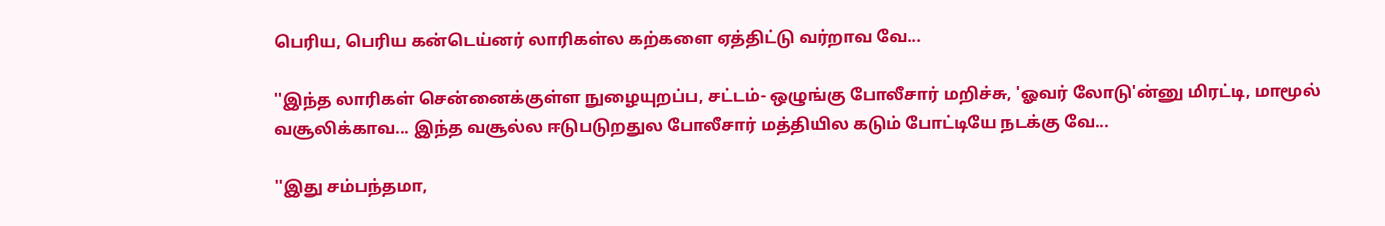பெரிய, பெரிய கன்டெய்னர் லாரிகள்ல கற்களை ஏத்திட்டு வர்றாவ வே...

''இந்த லாரிகள் சென்னைக்குள்ள நுழையுறப்ப, சட்டம்- ஒழுங்கு போலீசார் மறிச்சு, 'ஓவர் லோடு'ன்னு மிரட்டி, மாமூல் வசூலிக்காவ... இந்த வசூல்ல ஈடுபடுறதுல போலீசார் மத்தியில கடும் போட்டியே நடக்கு வே...

''இது சம்பந்தமா,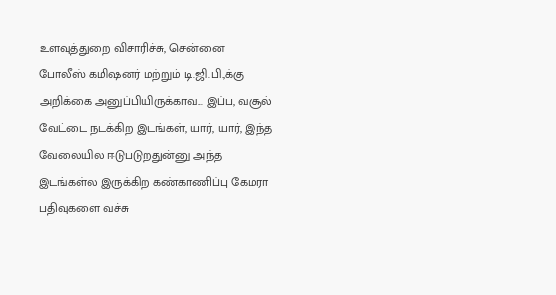உளவுத்துறை விசாரிச்சு, சென்னை போலீஸ் கமிஷனர் மற்றும் டி.ஜி.பி.,க்கு அறிக்கை அனுப்பியிருக்காவ... இப்ப, வசூல் வேட்டை நடக்கிற இடங்கள், யார், யார், இந்த வேலையில ஈடுபடுறதுன்னு அந்த இடங்கள்ல இருக்கிற கண்காணிப்பு கேமரா பதிவுகளை வச்சு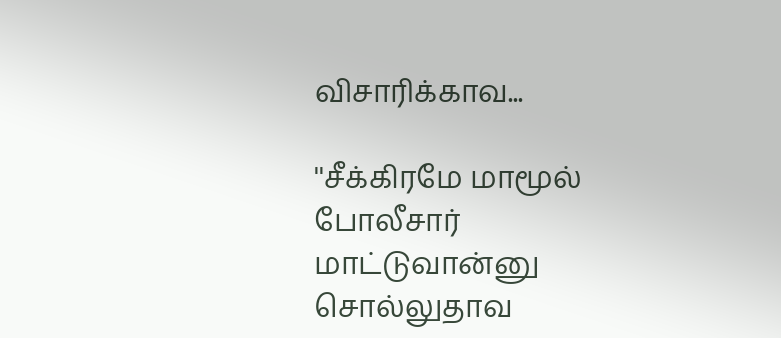விசாரிக்காவ...

''சீக்கிரமே மாமூல் போலீசார் மாட்டுவான்னு சொல்லுதாவ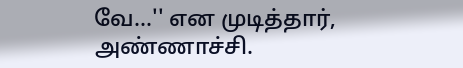வே...'' என முடித்தார், அண்ணாச்சி.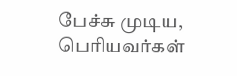பேச்சு முடிய, பெரியவர்கள்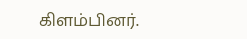கிளம்பினர்.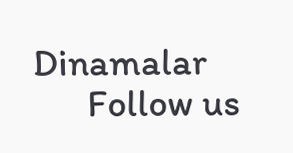Dinamalar
      Follow us